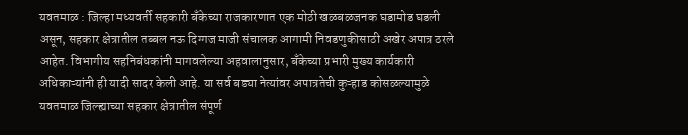यवतमाळ : जिल्हा मध्यवर्ती सहकारी बँकेच्या राजकारणात एक मोठी खळबळजनक घडामोड घडली असून, सहकार क्षेत्रातील तब्बल नऊ दिग्गज माजी संचालक आगामी निवडणुकीसाठी अखेर अपात्र ठरले आहेत. विभागीय सहनिबंधकांनी मागवलेल्या अहवालानुसार, बँकेच्या प्रभारी मुख्य कार्यकारी अधिकाऱ्यांनी ही यादी सादर केली आहे. या सर्व बड्या नेत्यांवर अपात्रतेची कुऱ्हाड कोसळल्यामुळे यवतमाळ जिल्ह्याच्या सहकार क्षेत्रातील संपूर्ण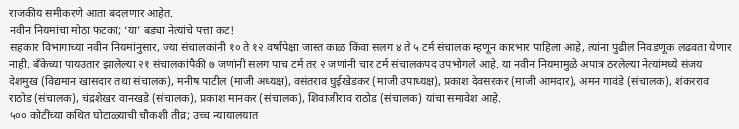राजकीय समीकरणे आता बदलणार आहेत.
नवीन नियमांचा मोठा फटका; ‘या’ बड्या नेत्यांचे पत्ता कट!
सहकार विभागाच्या नवीन नियमांनुसार, ज्या संचालकांनी १० ते १२ वर्षांपेक्षा जास्त काळ किंवा सलग ४ ते ५ टर्म संचालक म्हणून कारभार पाहिला आहे, त्यांना पुढील निवडणूक लढवता येणार नाही. बँकेच्या पायउतार झालेल्या २१ संचालकांपैकी ७ जणांनी सलग पाच टर्म तर २ जणांनी चार टर्म संचालकपद उपभोगले आहे. या नवीन नियमामुळे अपात्र ठरलेल्या नेत्यांमध्ये संजय देशमुख (विद्यमान खासदार तथा संचालक), मनीष पाटील (माजी अध्यक्ष), वसंतराव घुईखेडकर (माजी उपाध्यक्ष), प्रकाश देवसरकर (माजी आमदार), अमन गावंडे (संचालक), शंकरराव राठोड (संचालक), चंद्रशेखर वानखडे (संचालक), प्रकाश मानकर (संचालक), शिवाजीराव राठोड (संचालक) यांचा समावेश आहे.
५०० कोटींच्या कथित घोटाळ्याची चौकशी तीव्र; उच्च न्यायालयात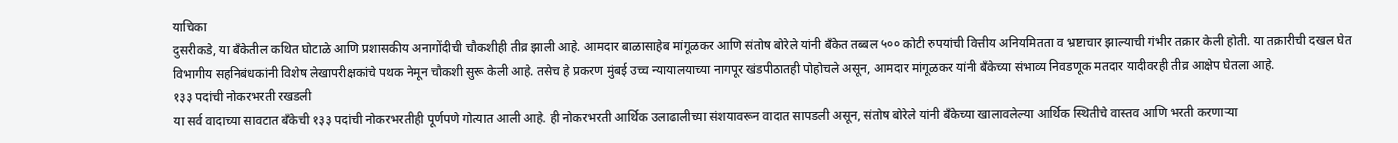याचिका
दुसरीकडे, या बँकेतील कथित घोटाळे आणि प्रशासकीय अनागोंदीची चौकशीही तीव्र झाली आहे. आमदार बाळासाहेब मांगूळकर आणि संतोष बोरेले यांनी बँकेत तब्बल ५०० कोटी रुपयांची वित्तीय अनियमितता व भ्रष्टाचार झाल्याची गंभीर तक्रार केली होती. या तक्रारीची दखल घेत विभागीय सहनिबंधकांनी विशेष लेखापरीक्षकांचे पथक नेमून चौकशी सुरू केली आहे. तसेच हे प्रकरण मुंबई उच्च न्यायालयाच्या नागपूर खंडपीठातही पोहोचले असून, आमदार मांगूळकर यांनी बँकेच्या संभाव्य निवडणूक मतदार यादीवरही तीव्र आक्षेप घेतला आहे.
१३३ पदांची नोकरभरती रखडली
या सर्व वादाच्या सावटात बँकेची १३३ पदांची नोकरभरतीही पूर्णपणे गोत्यात आली आहे. ही नोकरभरती आर्थिक उलाढालीच्या संशयावरून वादात सापडली असून, संतोष बोरेले यांनी बँकेच्या खालावलेल्या आर्थिक स्थितीचे वास्तव आणि भरती करणाऱ्या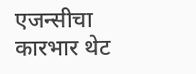एजन्सीचा कारभार थेट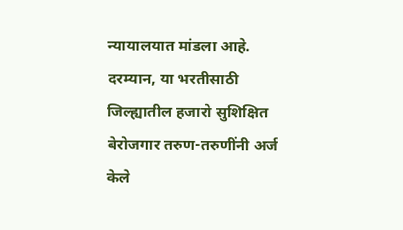न्यायालयात मांडला आहे.
दरम्यान, या भरतीसाठी जिल्ह्यातील हजारो सुशिक्षित बेरोजगार तरुण-तरुणींनी अर्ज केले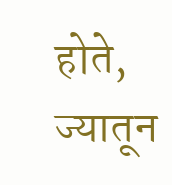होते, ज्यातून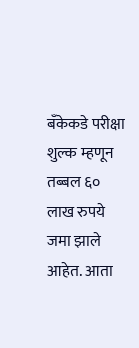बँकेकडे परीक्षा शुल्क म्हणून तब्बल ६० लाख रुपये जमा झाले आहेत. आता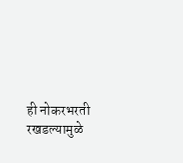ही नोकरभरती रखडल्यामुळे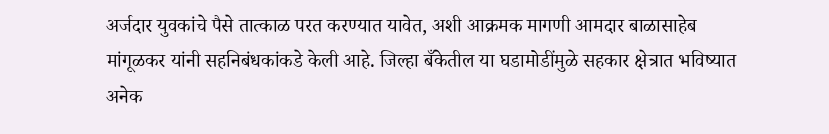अर्जदार युवकांचे पैसे तात्काळ परत करण्यात यावेत, अशी आक्रमक मागणी आमदार बाळासाहेब मांगूळकर यांनी सहनिबंधकांकडे केली आहे. जिल्हा बँकेतील या घडामोडींमुळे सहकार क्षेत्रात भविष्यात अनेक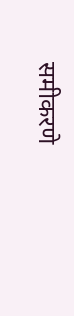समीकरणे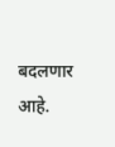बदलणार आहे.